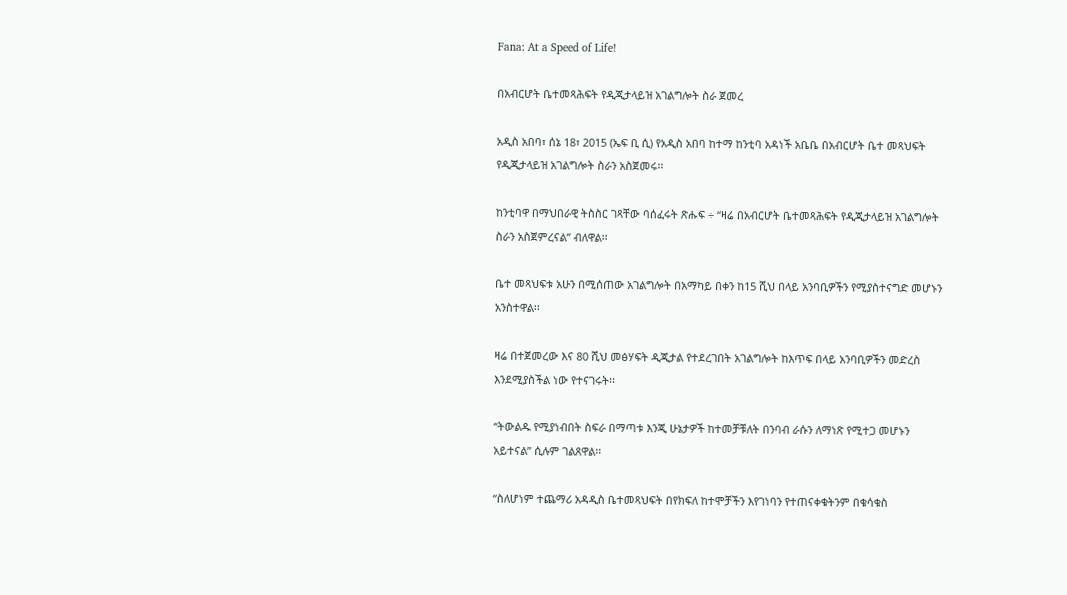Fana: At a Speed of Life!

በአብርሆት ቤተመጻሕፍት የዲጂታላይዝ አገልግሎት ስራ ጀመረ

አዲስ አበባ፣ ሰኔ 18፣ 2015 (ኤፍ ቢ ሲ) የአዲስ አበባ ከተማ ከንቲባ አዳነች አቤቤ በአብርሆት ቤተ መጻህፍት የዲጂታላይዝ አገልግሎት ስራን አስጀመሩ፡፡

ከንቲባዋ በማህበራዊ ትስስር ገጻቸው ባሰፈሩት ጽሑፍ ÷ “ዛሬ በአብርሆት ቤተመጻሕፍት የዲጂታላይዝ አገልግሎት ስራን አስጀምረናል” ብለዋል፡፡

ቤተ መጻህፍቱ አሁን በሚሰጠው አገልግሎት በአማካይ በቀን ከ15 ሺህ በላይ አንባቢዎችን የሚያስተናግድ መሆኑን አንስተዋል፡፡

ዛሬ በተጀመረው እና 80 ሺህ መፅሃፍት ዲጂታል የተደረገበት አገልግሎት ከእጥፍ በላይ አንባቢዎችን መድረስ እንደሚያስችል ነው የተናገሩት፡፡

“ትውልዱ የሚያነብበት ስፍራ በማጣቱ እንጂ ሁኔታዎች ከተመቻቹለት በንባብ ራሱን ለማነጽ የሚተጋ መሆኑን አይተናል” ሲሉም ገልጸዋል፡፡

“ስለሆነም ተጨማሪ አዳዲስ ቤተመጻህፍት በየክፍለ ከተሞቻችን እየገነባን የተጠናቀቁትንም በቁሳቁስ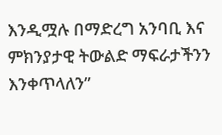እንዲሟሉ በማድረግ አንባቢ እና ምክንያታዊ ትውልድ ማፍራታችንን እንቀጥላለን”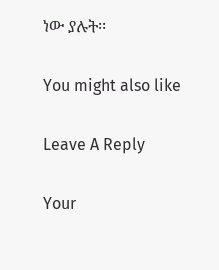ነው ያሉት፡፡

You might also like

Leave A Reply

Your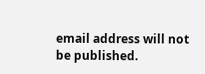email address will not be published.